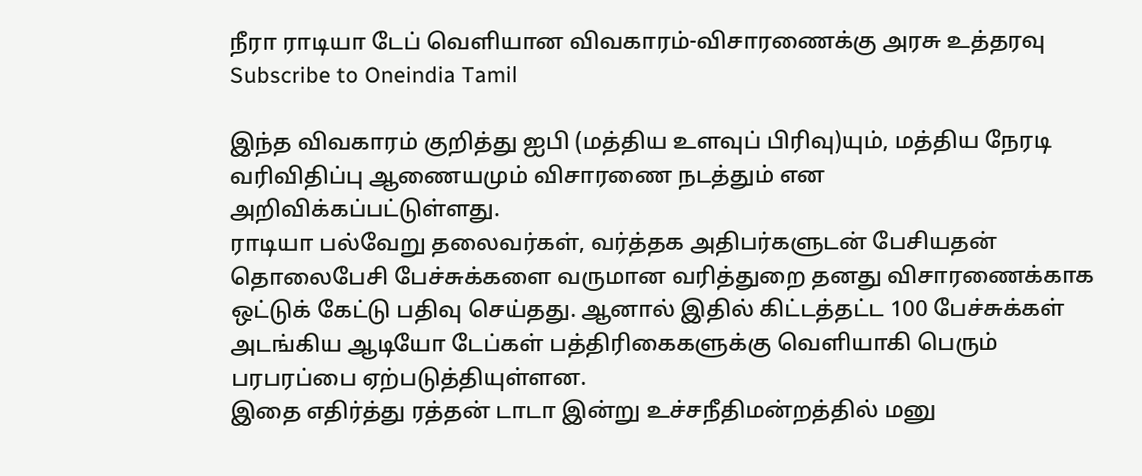நீரா ராடியா டேப் வெளியான விவகாரம்-விசாரணைக்கு அரசு உத்தரவு
Subscribe to Oneindia Tamil

இந்த விவகாரம் குறித்து ஐபி (மத்திய உளவுப் பிரிவு)யும், மத்திய நேரடி வரிவிதிப்பு ஆணையமும் விசாரணை நடத்தும் என அறிவிக்கப்பட்டுள்ளது.
ராடியா பல்வேறு தலைவர்கள், வர்த்தக அதிபர்களுடன் பேசியதன் தொலைபேசி பேச்சுக்களை வருமான வரித்துறை தனது விசாரணைக்காக ஒட்டுக் கேட்டு பதிவு செய்தது. ஆனால் இதில் கிட்டத்தட்ட 100 பேச்சுக்கள் அடங்கிய ஆடியோ டேப்கள் பத்திரிகைகளுக்கு வெளியாகி பெரும் பரபரப்பை ஏற்படுத்தியுள்ளன.
இதை எதிர்த்து ரத்தன் டாடா இன்று உச்சநீதிமன்றத்தில் மனு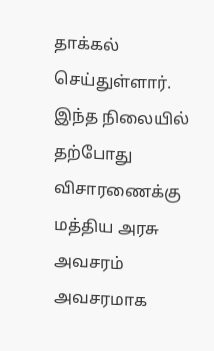தாக்கல் செய்துள்ளார். இந்த நிலையில் தற்போது விசாரணைக்கு மத்திய அரசு அவசரம் அவசரமாக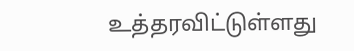உத்தரவிட்டுள்ளது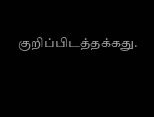குறிப்பிடத்தக்கது.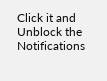Click it and Unblock the Notifications